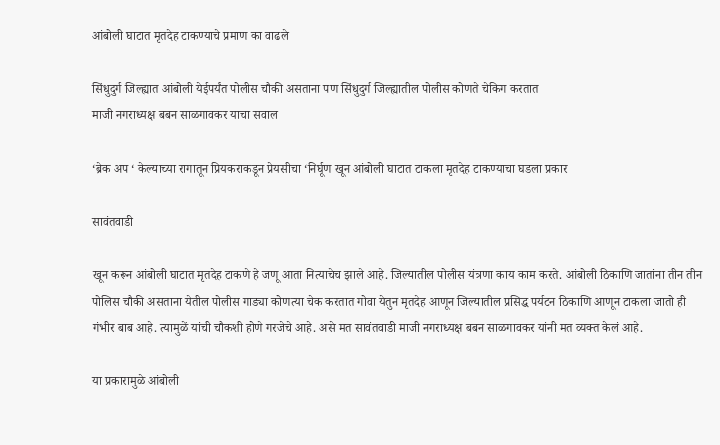आंबोली घाटात मृतदेह टाकण्याचे प्रमाण का वाढले

सिंधुदुर्ग जिल्ह्यात आंबोली येईपर्यंत पोलीस चौकी असताना पण सिंधुदुर्ग जिल्ह्यातील पोलीस कोणते चेकिग करतात
माजी नगराध्यक्ष बबन साळगावकर याचा सवाल

‘ब्रेक अप ‘ केल्याच्या रागातून प्रियकराकडून प्रेयसीचा ‘निर्घूण खून आंबोली घाटात टाकला मृतदेह टाकण्याचा घडला प्रकार

सावंतवाडी

खून करून आंबोली घाटात मृतदेह टाकणे हे जणू आता नित्याचेच झाले आहे. जिल्यातील पोलीस यंत्रणा काय काम करते. आंबोली ठिकाणि जातांना तीन तीन पोलिस चौकी असताना येतील पोलीस गाड्या कोणत्या चेक करतात गोवा येतुन मृतदेह आणून जिल्यातील प्रसिद्ध पर्यटन ठिकाणि आणून टाकला जातो ही गंभीर बाब आहे. त्यामुळें यांची चौकशी होणे गरजेचे आहे. असे मत सावंतवाडी माजी नगराध्यक्ष बबन साळगावकर यांनी मत व्यक्त केलं आहे.

या प्रकारामुळे आंबोली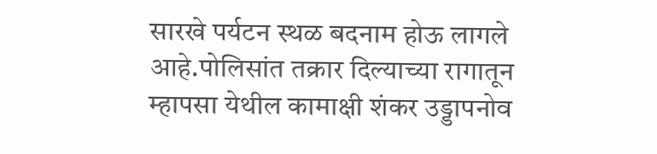सारखे पर्यटन स्थळ बदनाम होऊ लागले आहे.पोलिसांत तक्रार दिल्याच्या रागातून म्हापसा येथील कामाक्षी शंकर उड्डापनोव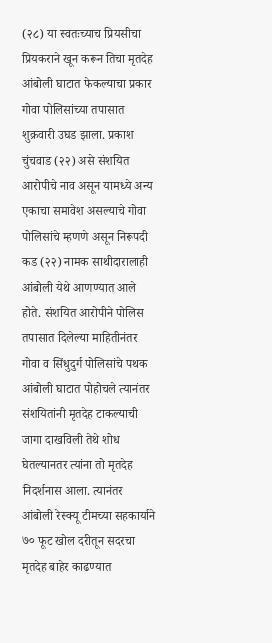(२८) या स्वतःच्याच प्रियसीचा प्रियकराने खून करून तिचा मृतदेह आंबोली घाटात फेकल्याचा प्रकार गोवा पोलिसांच्या तपासात शुक्रवारी उघड झाला. प्रकाश चुंचवाड (२२) असे संशयित आरोपीचे नाव असून यामध्ये अन्य एकाचा समावेश असल्याचे गोवा पोलिसांचे म्हणणे असून निरूपदी कड (२२) नामक साथीदारालाही आंबोली येथे आणण्यात आले होते. संशयित आरोपीने पोलिस तपासात दिलेल्या माहितीनंतर गोवा व सिंधुदुर्ग पोलिसांचे पथक आंबोली घाटात पोहोचले त्यानंतर संशयितांनी मृतदेह टाकल्याची जागा दाखविली तेथे शोध घेतल्यानतर त्यांना तो मृतदेह निदर्शनास आला. त्यानंतर आंबोली रेस्क्यू टीमच्या सहकार्याने ७० फूट खोल दरीतून सदरचा मृतदेह बाहेर काढण्यात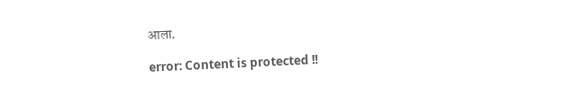आला.

error: Content is protected !!